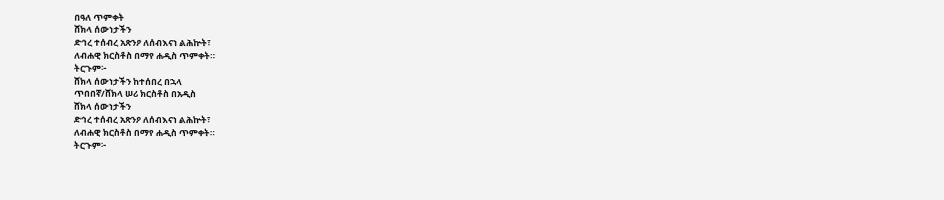በዓለ ጥምቀት
ሸክላ ሰውነታችን
ድኅረ ተሰብረ አጽንዖ ለሰብእናነ ልሕኵት፣
ለብሐዊ ክርስቶስ በማየ ሐዲስ ጥምቀት።
ትርጉም፦
ሸክላ ሰውነታችን ከተሰበረ በኋላ
ጥበበኛ/ሸክላ ሠሪ ክርስቶስ በአዲስ
ሸክላ ሰውነታችን
ድኅረ ተሰብረ አጽንዖ ለሰብእናነ ልሕኵት፣
ለብሐዊ ክርስቶስ በማየ ሐዲስ ጥምቀት።
ትርጉም፦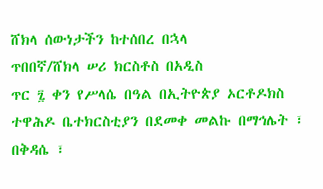ሸክላ ሰውነታችን ከተሰበረ በኋላ
ጥበበኛ/ሸክላ ሠሪ ክርስቶስ በአዲስ
ጥር ፯ ቀን የሥላሴ በዓል በኢትዮጵያ ኦርቶዶክስ ተዋሕዶ ቤተክርስቲያን በደመቀ መልኩ በማኅሌት ፣ በቅዳሴ ፣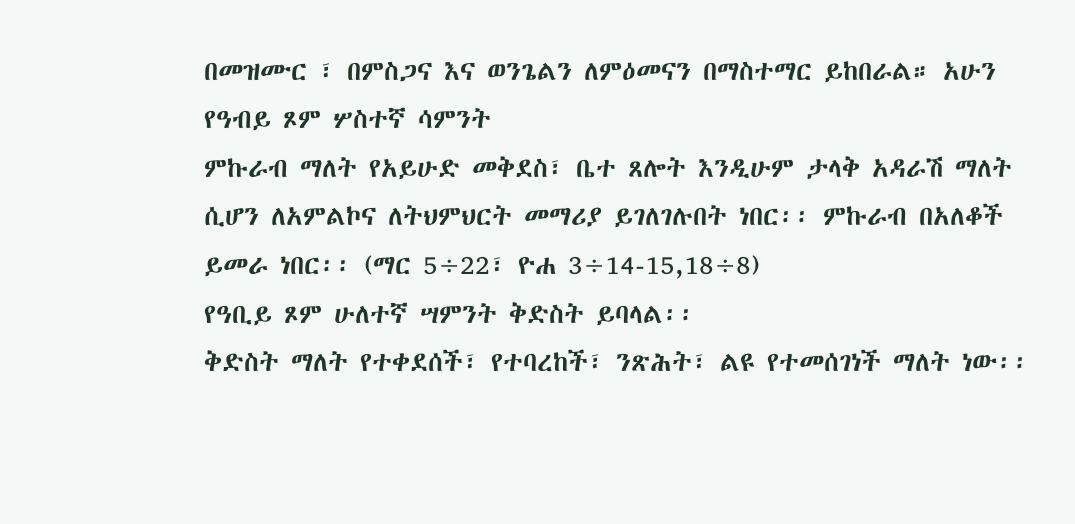በመዝሙር ፣ በምስጋና እና ወንጌልን ለምዕመናን በማስተማር ይከበራል። አሁን
የዓብይ ጾም ሦስተኛ ሳምንት
ምኩራብ ማለት የአይሁድ መቅደስ፣ ቤተ ጸሎት እንዲሁም ታላቅ አዳራሽ ማለት ሲሆን ለአምልኮና ለትህምህርት መማሪያ ይገለገሉበት ነበር፡፡ ምኩራብ በአለቆች ይመራ ነበር፡፡ (ማር 5÷22፣ ዮሐ 3÷14-15,18÷8)
የዓቢይ ጾም ሁለተኛ ሣምንት ቅድስት ይባላል፡፡
ቅድስት ማለት የተቀደሰች፣ የተባረከች፣ ንጽሕት፣ ልዩ የተመሰገነች ማለት ነው፡፡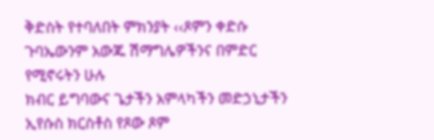ቅድስት የተባለበት ምክንያት ‹‹ጾምን ቀድሱ ጉባኤውንም አውጁ ሽማግሌዎችንና በምድር የሚኖሩትን ሁሉ
ክብር ይግባውና ጌታችን አምላካችን መድኃኒታችን ኢየሱስ ክርስቶስ የጾው ጾም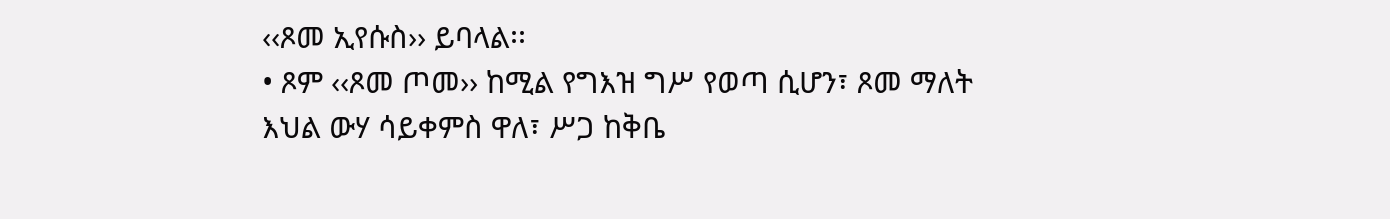‹‹ጾመ ኢየሱስ›› ይባላል፡፡
• ጾም ‹‹ጾመ ጦመ›› ከሚል የግእዝ ግሥ የወጣ ሲሆን፣ ጾመ ማለት እህል ውሃ ሳይቀምስ ዋለ፣ ሥጋ ከቅቤ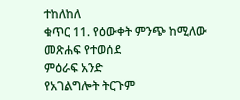ተከለከለ
ቁጥር 11. የዕውቀት ምንጭ ከሚለው መጽሐፍ የተወሰደ
ምዕራፍ አንድ
የአገልግሎት ትርጉም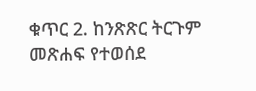ቁጥር 2. ከንጽጽር ትርጉም መጽሐፍ የተወሰደ